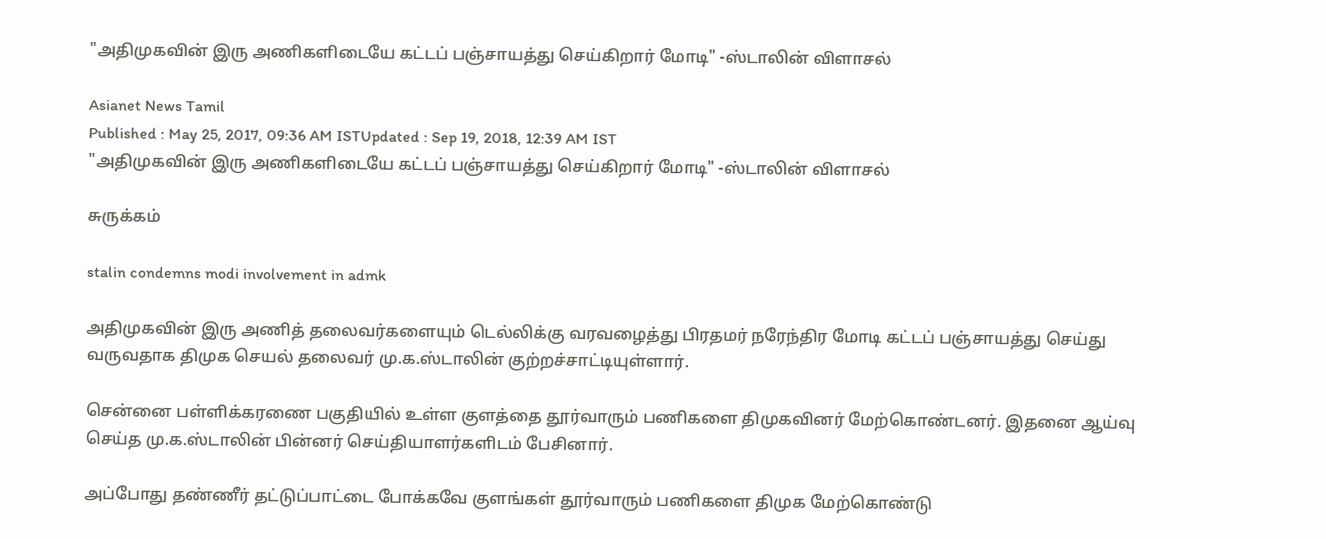"அதிமுகவின் இரு அணிகளிடையே கட்டப் பஞ்சாயத்து செய்கிறார் மோடி" -ஸ்டாலின் விளாசல்

Asianet News Tamil
Published : May 25, 2017, 09:36 AM ISTUpdated : Sep 19, 2018, 12:39 AM IST
"அதிமுகவின் இரு அணிகளிடையே கட்டப் பஞ்சாயத்து செய்கிறார் மோடி" -ஸ்டாலின் விளாசல்

சுருக்கம்

stalin condemns modi involvement in admk

அதிமுகவின் இரு அணித் தலைவர்களையும் டெல்லிக்கு வரவழைத்து பிரதமர் நரேந்திர மோடி கட்டப் பஞ்சாயத்து செய்து வருவதாக திமுக செயல் தலைவர் மு.க.ஸ்டாலின் குற்றச்சாட்டியுள்ளார்.

சென்னை பள்ளிக்கரணை பகுதியில் உள்ள குளத்தை தூர்வாரும் பணிகளை திமுகவினர் மேற்கொண்டனர். இதனை ஆய்வு செய்த மு.க.ஸ்டாலின் பின்னர் செய்தியாளர்களிடம் பேசினார்.

அப்போது தண்ணீர் தட்டுப்பாட்டை போக்கவே குளங்கள் தூர்வாரும் பணிகளை திமுக மேற்கொண்டு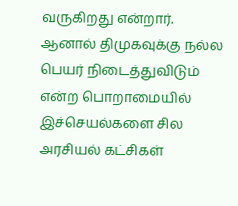வருகிறது என்றார். ஆனால் திமுகவுக்கு நல்ல பெயர் நிடைத்துவிடும் என்ற பொறாமையில் இச்செயல்களை சில அரசியல் கட்சிகள்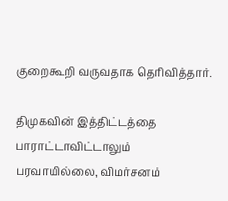குறைகூறி வருவதாக தெரிவித்தார்.

திமுகவின் இத்திட்டத்தை பாராட்டாவிட்டாலும் பரவாயில்லை, விமர்சனம்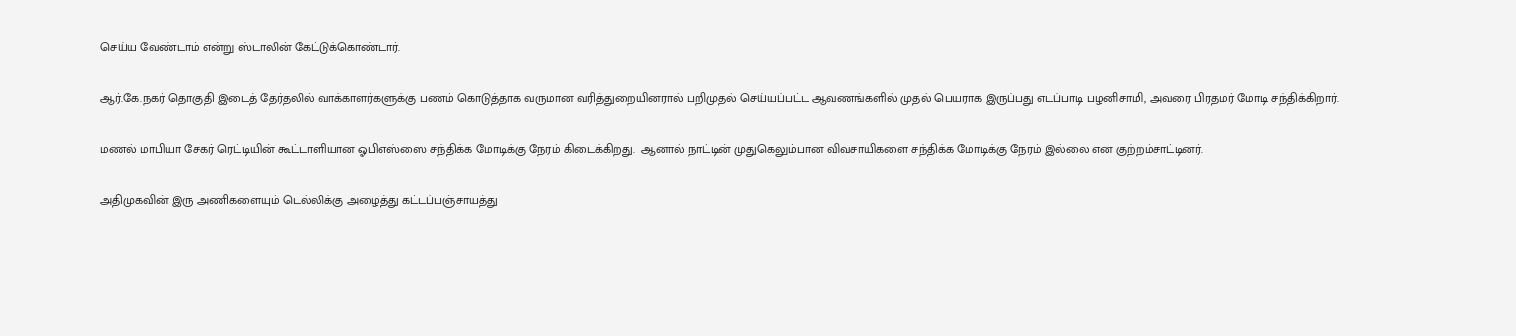செய்ய வேண்டாம் என்று ஸ்டாலின் கேட்டுக்கொண்டார்.

ஆர்.கே.நகர் தொகுதி இடைத் தேர்தலில் வாக்காளர்களுக்கு பணம் கொடுத்தாக வருமான வரித்துறையினரால் பறிமுதல் செய்யப்பட்ட ஆவணங்களில் முதல் பெயராக இருப்பது எடப்பாடி பழனிசாமி, அவரை பிரதமர் மோடி சந்திக்கிறார்.

மணல் மாபியா சேகர் ரெட்டியின் கூட்டாளியான ஓபிஎஸ்ஸை சந்திக்க மோடிக்கு நேரம் கிடைக்கிறது.  ஆனால் நாட்டின் முதுகெலும்பான விவசாயிகளை சந்திக்க மோடிக்கு நேரம் இல்லை என குற்றம்சாட்டினர்.

அதிமுகவின் இரு அணிகளையும் டெல்லிக்கு அழைத்து கட்டப்பஞ்சாயத்து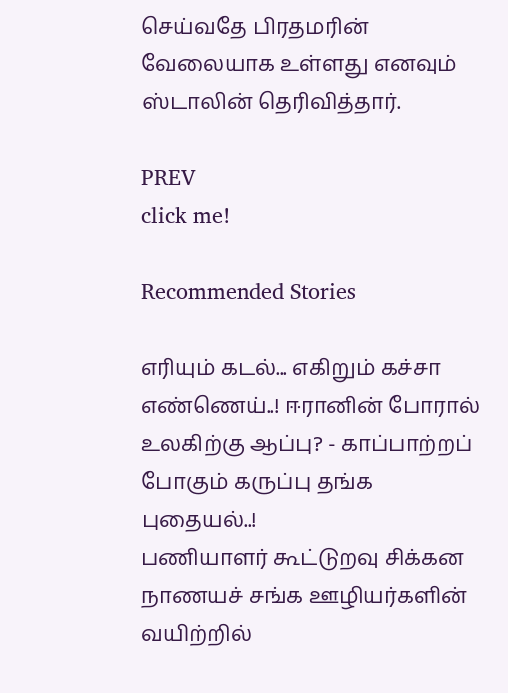செய்வதே பிரதமரின் வேலையாக உள்ளது எனவும் ஸ்டாலின் தெரிவித்தார்.

PREV
click me!

Recommended Stories

எரியும் கடல்... எகிறும் கச்சா எண்ணெய்..! ஈரானின் போரால் உலகிற்கு ஆப்பு? - காப்பாற்றப் போகும் கருப்பு தங்க புதையல்..!
பணியாளர் கூட்டுறவு சிக்கன நாணயச் சங்க ஊழியர்களின் வயிற்றில்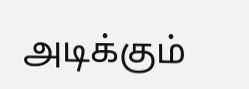அடிக்கும்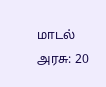மாடல் அரசு: 20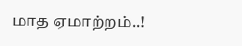மாத ஏமாற்றம்..!